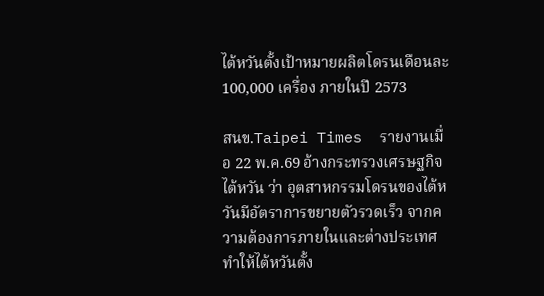ไต้หวันตั้งเป้าหมายผลิตโดรนเดือนละ 100,000 เครื่อง ภายในปี 2573

สนข.Taipei Times  รายงานเมื่อ 22 พ.ค.69 อ้างกระทรวงเศรษฐกิจไต้หวัน ว่า อุตสาหกรรมโดรนของไต้หวันมีอัตราการขยายตัวรวดเร็ว จากความต้องการภายในและต่างประเทศ ทำให้ไต้หวันตั้ง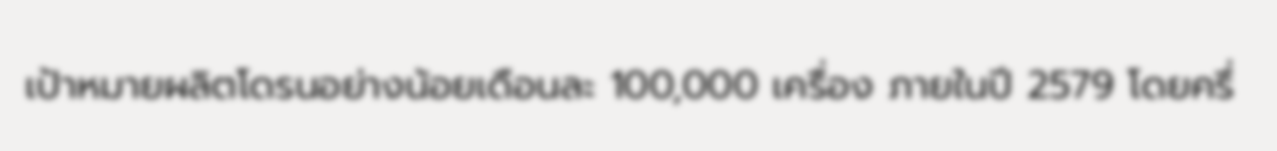เป้าหมายผลิตโดรนอย่างน้อยเดือนละ 100,000 เครื่อง ภายในปี 2579 โดยครึ่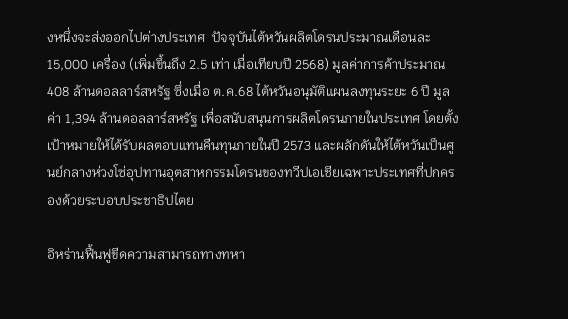งหนึ่งจะส่งออกไปต่างประเทศ  ปัจจุบันไต้หวันผลิตโดรนประมาณเดือนละ 15,000 เครื่อง (เพิ่มขึ้นถึง 2.5 เท่า เมื่อเทียบปี 2568) มูลค่าการค้าประมาณ 408 ล้านดอลลาร์สหรัฐ ซึ่งเมื่อ ต.ค.68 ไต้หวันอนุมัติแผนลงทุนระยะ 6 ปี มูลค่า 1,394 ล้านดอลลาร์สหรัฐ เพื่อสนับสนุนการผลิตโดรนภายในประเทศ โดยตั้งเป้าหมายให้ได้รับผลตอบแทนคืนทุนภายในปี 2573 และผลักดันให้ไต้หวันเป็นศูนย์กลางห่วงโซ่อุปทานอุตสาหกรรมโดรนของทวีปเอเชียเฉพาะประเทศที่ปกครองด้วยระบอบประชาธิปไตย

อิหร่านฟื้นฟูขีดความสามารถทางทหา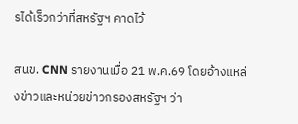รได้เร็วกว่าที่สหรัฐฯ คาดไว้

สนข. CNN รายงานเมื่อ 21 พ.ค.69 โดยอ้างแหล่งข่าวและหน่วยข่าวกรองสหรัฐฯ ว่า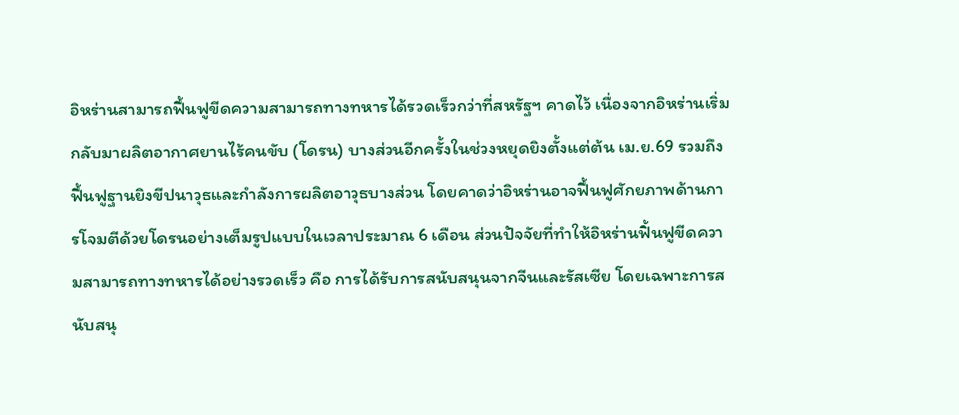อิหร่านสามารถฟื้นฟูขีดความสามารถทางทหารได้รวดเร็วกว่าที่สหรัฐฯ คาดไว้ เนื่องจากอิหร่านเริ่มกลับมาผลิตอากาศยานไร้คนขับ (โดรน) บางส่วนอีกครั้งในช่วงหยุดยิงตั้งแต่ต้น เม.ย.69 รวมถึงฟื้นฟูฐานยิงขีปนาวุธและกำลังการผลิตอาวุธบางส่วน โดยคาดว่าอิหร่านอาจฟื้นฟูศักยภาพด้านการโจมตีด้วยโดรนอย่างเต็มรูปแบบในเวลาประมาณ 6 เดือน ส่วนปัจจัยที่ทำให้อิหร่านฟิ้นฟูขีดความสามารถทางทหารได้อย่างรวดเร็ว คือ การได้รับการสนับสนุนจากจีนและรัสเซีย โดยเฉพาะการสนับสนุ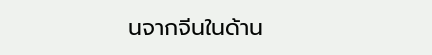นจากจีนในด้าน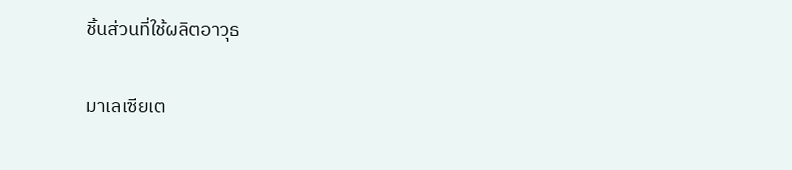ชิ้นส่วนที่ใช้ผลิตอาวุธ

มาเลเซียเต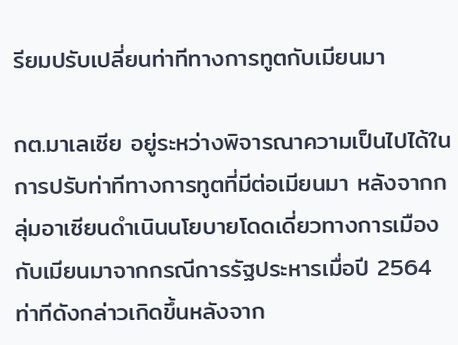รียมปรับเปลี่ยนท่าทีทางการทูตกับเมียนมา

กต.มาเลเซีย อยู่ระหว่างพิจารณาความเป็นไปได้ในการปรับท่าทีทางการทูตที่มีต่อเมียนมา หลังจากกลุ่มอาเซียนดำเนินนโยบายโดดเดี่ยวทางการเมืองกับเมียนมาจากกรณีการรัฐประหารเมื่อปี 2564 ท่าทีดังกล่าวเกิดขึ้นหลังจาก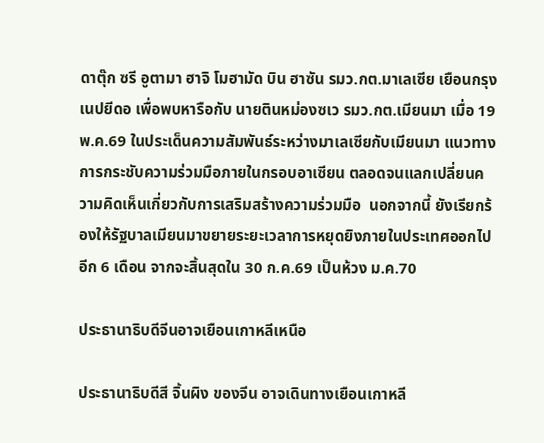ดาตุ๊ก ซรี อูตามา ฮาจิ โมฮามัด บิน ฮาซัน รมว.กต.มาเลเซีย เยือนกรุงเนปยีดอ เพื่อพบหารือกับ นายตินหม่องซเว รมว.กต.เมียนมา เมื่อ 19 พ.ค.69 ในประเด็นความสัมพันธ์ระหว่างมาเลเซียกับเมียนมา แนวทางการกระชับความร่วมมือภายในกรอบอาเซียน ตลอดจนแลกเปลี่ยนความคิดเห็นเกี่ยวกับการเสริมสร้างความร่วมมือ  นอกจากนี้ ยังเรียกร้องให้รัฐบาลเมียนมาขยายระยะเวลาการหยุดยิงภายในประเทศออกไปอีก 6 เดือน จากจะสิ้นสุดใน 30 ก.ค.69 เป็นห้วง ม.ค.70

ประธานาธิบดีจีนอาจเยือนเกาหลีเหนือ

ประธานาธิบดีสี จิ้นผิง ของจีน อาจเดินทางเยือนเกาหลี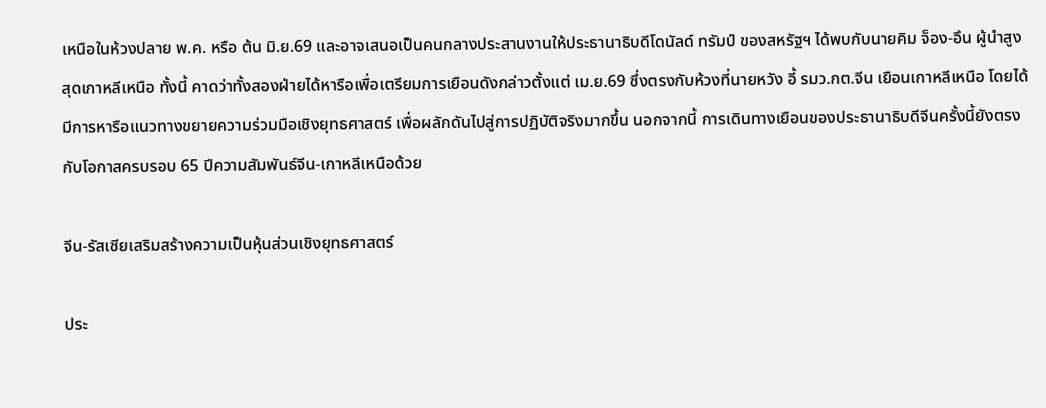เหนือในห้วงปลาย พ.ค. หรือ ต้น มิ.ย.69 และอาจเสนอเป็นคนกลางประสานงานให้ประธานาธิบดีโดนัลด์ ทรัมป์ ของสหรัฐฯ ได้พบกับนายคิม จ็อง-อึน ผู้นำสูงสุดเกาหลีเหนือ ทั้งนี้ คาดว่าทั้งสองฝ่ายได้หารือเพื่อเตรียมการเยือนดังกล่าวตั้งแต่ เม.ย.69 ซึ่งตรงกับห้วงที่นายหวัง อี้ รมว.กต.จีน เยือนเกาหลีเหนือ โดยได้มีการหารือแนวทางขยายความร่วมมือเชิงยุทธศาสตร์ เพื่อผลักดันไปสู่การปฏิบัติจริงมากขึ้น นอกจากนี้ การเดินทางเยือนของประธานาธิบดีจีนครั้งนี้ยังตรงกับโอกาสครบรอบ 65 ปีความสัมพันธ์จีน-เกาหลีเหนือด้วย

จีน-รัสเซียเสริมสร้างความเป็นหุ้นส่วนเชิงยุทธศาสตร์

ประ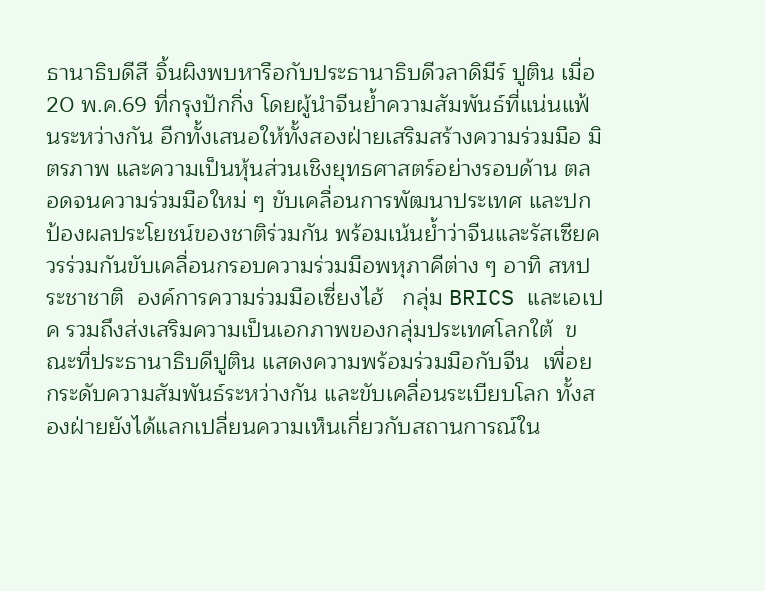ธานาธิบดีสี จิ้นผิงพบหารือกับประธานาธิบดีวลาดิมีร์ ปูติน เมื่อ 20 พ.ค.69 ที่กรุงปักกิ่ง โดยผู้นำจีนย้ำความสัมพันธ์ที่แน่นแฟ้นระหว่างกัน อีกทั้งเสนอให้ทั้งสองฝ่ายเสริมสร้างความร่วมมือ มิตรภาพ และความเป็นหุ้นส่วนเชิงยุทธศาสตร์อย่างรอบด้าน ตลอดจนความร่วมมือใหม่ ๆ ขับเคลื่อนการพัฒนาประเทศ และปกป้องผลประโยชน์ของชาติร่วมกัน พร้อมเน้นย้ำว่าจีนและรัสเซียควรร่วมกันขับเคลื่อนกรอบความร่วมมือพหุภาคีต่าง ๆ อาทิ สหประชาชาติ  องค์การความร่วมมือเซี่ยงไฮ้   กลุ่ม BRICS และเอเปค รวมถึงส่งเสริมความเป็นเอกภาพของกลุ่มประเทศโลกใต้  ขณะที่ประธานาธิบดีปูติน แสดงความพร้อมร่วมมือกับจีน  เพื่อยกระดับความสัมพันธ์ระหว่างกัน และขับเคลื่อนระเบียบโลก ทั้งสองฝ่ายยังได้แลกเปลี่ยนความเห็นเกี่ยวกับสถานการณ์ใน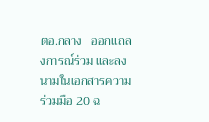ตอ.กลาง   ออกแถลงการณ์ร่วม และลงนามในเอกสารความร่วมมือ 20 ฉ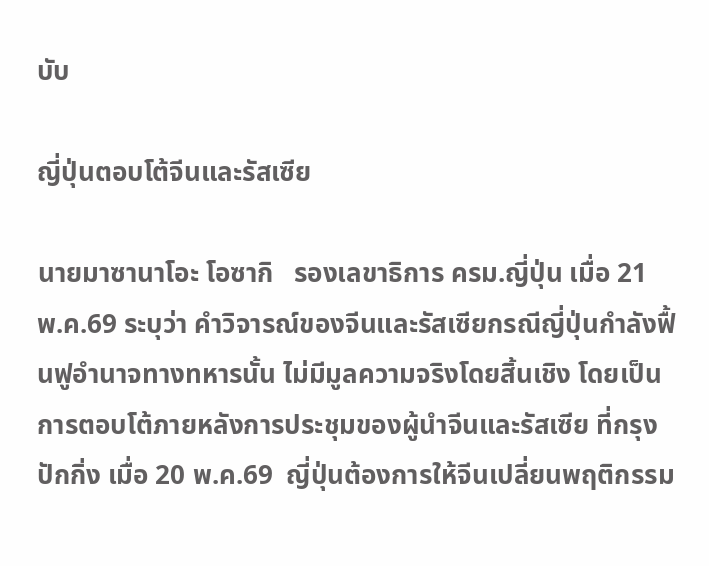บับ

ญี่ปุ่นตอบโต้จีนและรัสเซีย

นายมาซานาโอะ โอซากิ   รองเลขาธิการ ครม.ญี่ปุ่น เมื่อ 21 พ.ค.69 ระบุว่า คำวิจารณ์ของจีนและรัสเซียกรณีญี่ปุ่นกำลังฟื้นฟูอำนาจทางทหารนั้น ไม่มีมูลความจริงโดยสิ้นเชิง โดยเป็นการตอบโต้ภายหลังการประชุมของผู้นำจีนและรัสเซีย ที่กรุงปักกิ่ง เมื่อ 20 พ.ค.69  ญี่ปุ่นต้องการให้จีนเปลี่ยนพฤติกรรม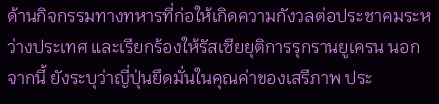ด้านกิจกรรมทางทหารที่ก่อให้เกิดความกังวลต่อประชาคมระหว่างประเทศ และเรียกร้องให้รัสเซียยุติการรุกรานยูเครน นอกจากนี้ ยังระบุว่าญี่ปุ่นยึดมั่นในคุณค่าของเสรีภาพ ประ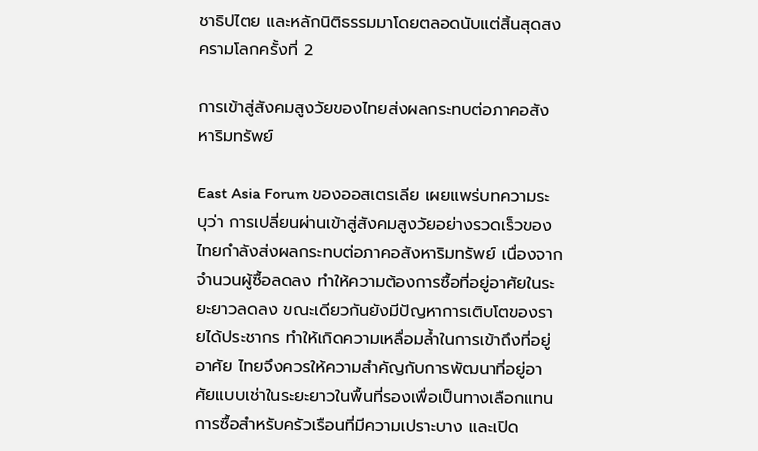ชาธิปไตย และหลักนิติธรรมมาโดยตลอดนับแต่สิ้นสุดสงครามโลกครั้งที่ 2

การเข้าสู่สังคมสูงวัยของไทยส่งผลกระทบต่อภาคอสังหาริมทรัพย์

East Asia Forum ของออสเตรเลีย เผยแพร่บทความระบุว่า การเปลี่ยนผ่านเข้าสู่สังคมสูงวัยอย่างรวดเร็วของไทยกำลังส่งผลกระทบต่อภาคอสังหาริมทรัพย์ เนื่องจากจำนวนผู้ซื้อลดลง ทำให้ความต้องการซื้อที่อยู่อาศัยในระยะยาวลดลง ขณะเดียวกันยังมีปัญหาการเติบโตของรายได้ประชากร ทำให้เกิดความเหลื่อมล้ำในการเข้าถึงที่อยู่อาศัย ไทยจึงควรให้ความสำคัญกับการพัฒนาที่อยู่อาศัยแบบเช่าในระยะยาวในพื้นที่รองเพื่อเป็นทางเลือกแทนการซื้อสำหรับครัวเรือนที่มีความเปราะบาง และเปิด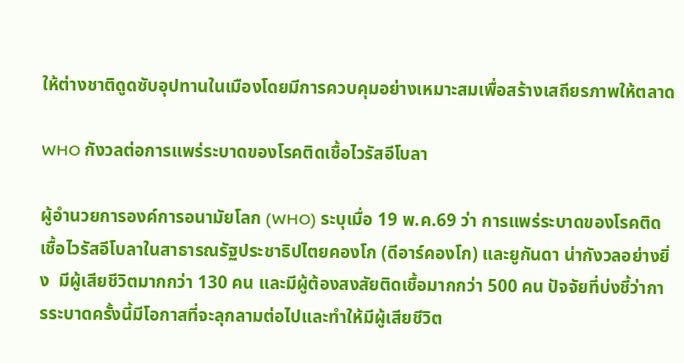ให้ต่างชาติดูดซับอุปทานในเมืองโดยมีการควบคุมอย่างเหมาะสมเพื่อสร้างเสถียรภาพให้ตลาด

WHO กังวลต่อการแพร่ระบาดของโรคติดเชื้อไวรัสอีโบลา

ผู้อำนวยการองค์การอนามัยโลก (WHO) ระบุเมื่อ 19 พ.ค.69 ว่า การแพร่ระบาดของโรคติดเชื้อไวรัสอีโบลาในสาธารณรัฐประชาธิปไตยคองโก (ดีอาร์คองโก) และยูกันดา น่ากังวลอย่างยิ่ง  มีผู้เสียชีวิตมากกว่า 130 คน และมีผู้ต้องสงสัยติดเชื้อมากกว่า 500 คน ปัจจัยที่บ่งชี้ว่าการระบาดครั้งนี้มีโอกาสที่จะลุกลามต่อไปและทำให้มีผู้เสียชีวิต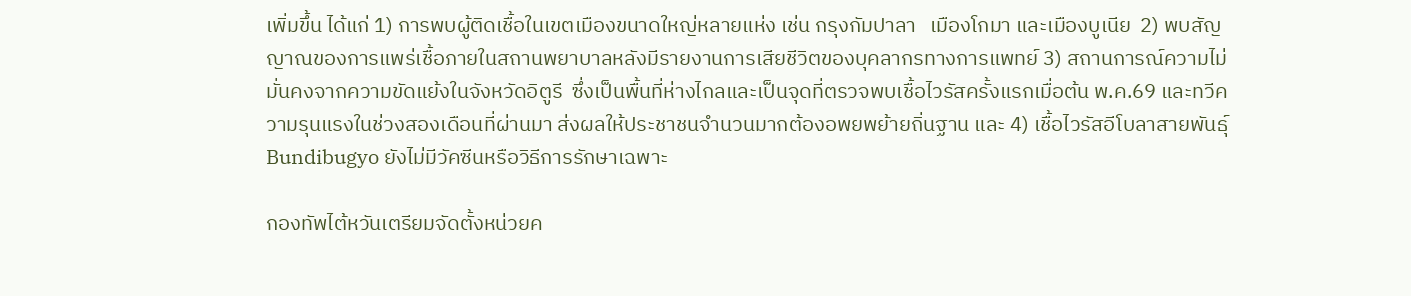เพิ่มขึ้น ได้แก่ 1) การพบผู้ติดเชื้อในเขตเมืองขนาดใหญ่หลายแห่ง เช่น กรุงกัมปาลา   เมืองโกมา และเมืองบูเนีย  2) พบสัญญาณของการแพร่เชื้อภายในสถานพยาบาลหลังมีรายงานการเสียชีวิตของบุคลากรทางการแพทย์ 3) สถานการณ์ความไม่มั่นคงจากความขัดแย้งในจังหวัดอิตูรี  ซึ่งเป็นพื้นที่ห่างไกลและเป็นจุดที่ตรวจพบเชื้อไวรัสครั้งแรกเมื่อต้น พ.ค.69 และทวีความรุนแรงในช่วงสองเดือนที่ผ่านมา ส่งผลให้ประชาชนจำนวนมากต้องอพยพย้ายถิ่นฐาน และ 4) เชื้อไวรัสอีโบลาสายพันธุ์ Bundibugyo ยังไม่มีวัคซีนหรือวิธีการรักษาเฉพาะ

กองทัพไต้หวันเตรียมจัดตั้งหน่วยค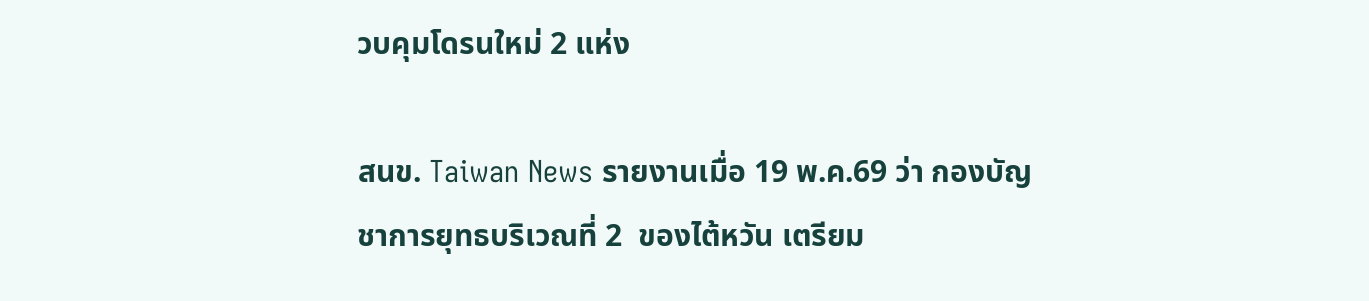วบคุมโดรนใหม่ 2 แห่ง

สนข. Taiwan News รายงานเมื่อ 19 พ.ค.69 ว่า กองบัญชาการยุทธบริเวณที่ 2  ของไต้หวัน เตรียม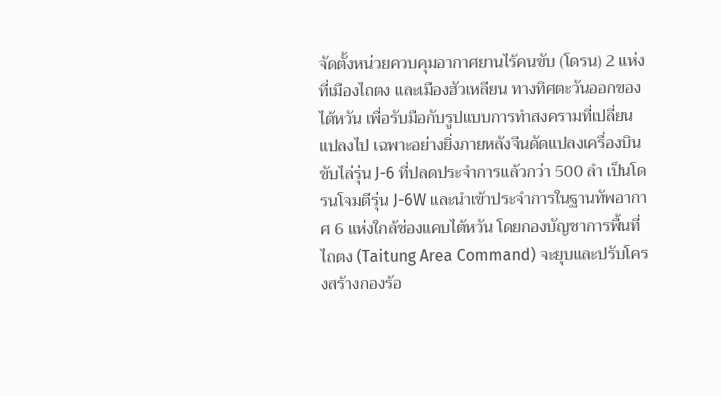จัดตั้งหน่วยควบคุมอากาศยานไร้คนขับ (โดรน) 2 แห่ง ที่เมืองไถตง และเมืองฮัวเหลียน ทางทิศตะวันออกของไต้หวัน เพื่อรับมือกับรูปแบบการทำสงครามที่เปลี่ยนแปลงไป เฉพาะอย่างยิ่งภายหลังจีนดัดแปลงเครื่องบินขับไล่รุ่น J-6 ที่ปลดประจำการแล้วกว่า 500 ลำ เป็นโดรนโจมตีรุ่น J-6W และนำเข้าประจำการในฐานทัพอากาศ 6 แห่งใกล้ช่องแคบไต้หวัน โดยกองบัญชาการพื้นที่ไถตง (Taitung Area Command) จะยุบและปรับโครงสร้างกองร้อ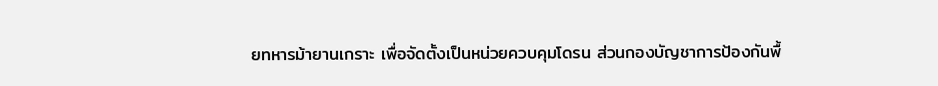ยทหารม้ายานเกราะ เพื่อจัดตั้งเป็นหน่วยควบคุมโดรน ส่วนกองบัญชาการป้องกันพื้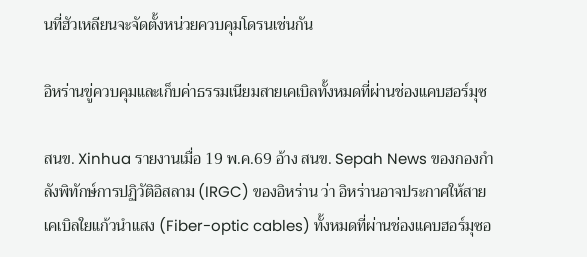นที่ฮัวเหลียนจะจัดตั้งหน่วยควบคุมโดรนเช่นกัน

อิหร่านขู่ควบคุมและเก็บค่าธรรมเนียมสายเคเบิลทั้งหมดที่ผ่านช่องแคบฮอร์มุซ

สนข. Xinhua รายงานเมื่อ 19 พ.ค.69 อ้าง สนข. Sepah News ของกองกำลังพิทักษ์การปฏิวัติอิสลาม (IRGC) ของอิหร่าน ว่า อิหร่านอาจประกาศให้สายเคเบิลใยแก้วนำแสง (Fiber-optic cables) ทั้งหมดที่ผ่านช่องแคบฮอร์มุซอ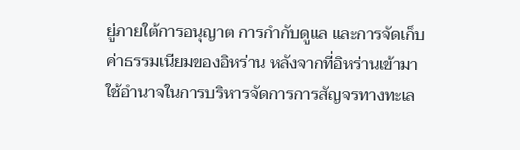ยู่ภายใต้การอนุญาต การกำกับดูแล และการจัดเก็บค่าธรรมเนียมของอิหร่าน หลังจากที่อิหร่านเข้ามาใช้อำนาจในการบริหารจัดการการสัญจรทางทะเล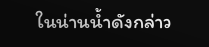ในน่านน้ำดังกล่าว